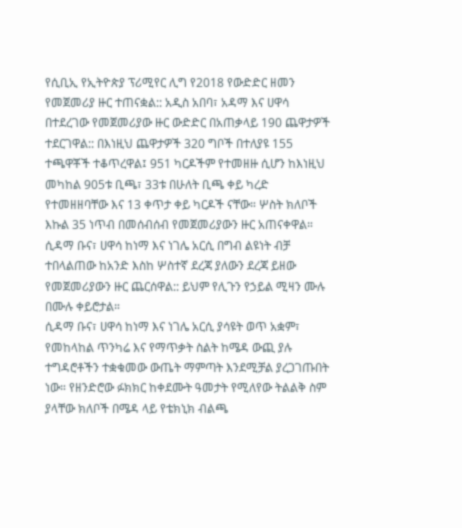የሲቢኢ የኢትዮጵያ ፕሪሚየር ሊግ የ2018 የውድድር ዘመን የመጀመሪያ ዙር ተጠናቋል:: አዲስ አበባ፣ አዳማ እና ሀዋሳ በተደረገው የመጀመሪያው ዙር ውድድር በአጠቃላይ 190 ጨዋታዎች ተደርገዋል:: በእነዚህ ጨዋታዎች 320 ግቦች በተለያዩ 155 ተጫዋቾች ተቆጥረዋል፤ 951 ካርዶችም የተመዘዙ ሲሆን ከእነዚህ መካከል 905ቱ ቢጫ፣ 33ቱ በሁለት ቢጫ ቀይ ካረድ የተመዘዘባቸው እና 13 ቀጥታ ቀይ ካርዶች ናቸው። ሦስት ክለቦች እኩል 35 ነጥብ በመሰብሰብ የመጀመሪያውን ዙር አጠናቀዋል። ሲዳማ ቡና፣ ሀዋሳ ከነማ እና ነገሌ አርሲ በግብ ልዩነት ብቻ ተበላልጠው ከአንድ እስከ ሦስተኛ ደረጃ ያለውን ደረጃ ይዘው የመጀመሪያውን ዙር ጨርሰዋል:: ይህም የሊጉን የኃይል ሚዛን ሙሉ በሙሉ ቀይሮታል።
ሲዳማ ቡና፣ ሀዋሳ ከነማ እና ነገሌ አርሲ ያሳዩት ወጥ አቋም፣ የመከላከል ጥንካሬ እና የማጥቃት ስልት ከሜዳ ውጪ ያሉ ተግዳሮቶችን ተቋቁመው ውጤት ማምጣት እንደሚቻል ያረጋገጡበት ነው። የዘንድሮው ፉክክር ከቀደሙት ዓመታት የሚለየው ትልልቅ ስም ያላቸው ክለቦች በሜዳ ላይ የቴክኒክ ብልጫ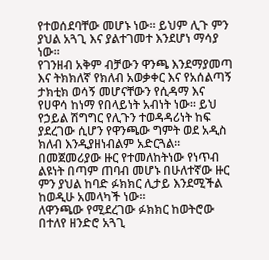የተወሰደባቸው መሆኑ ነው። ይህም ሊጉ ምን ያህል አጓጊ እና ያልተገመተ እንደሆነ ማሳያ ነው።
የገንዘብ አቅም ብቻውን ዋንጫ እንደማያመጣ እና ትክክለኛ የክለብ አወቃቀር እና የአሰልጣኝ ታክቲክ ወሳኝ መሆናቸውን የሲዳማ እና የሀዋሳ ከነማ የበላይነት አብነት ነው። ይህ የኃይል ሽግግር የሊጉን ተወዳዳሪነት ከፍ ያደረገው ሲሆን የዋንጫው ግምት ወደ አዲስ ክለብ እንዲያዘነብልም አድርጓል። በመጀመሪያው ዙር የተመለከትነው የነጥብ ልዩነት በጣም ጠባብ መሆኑ በሁለተኛው ዙር ምን ያህል ከባድ ፉክክር ሊታይ እንደሚችል ከወዲሁ አመላካች ነው።
ለዋንጫው የሚደረገው ፉክክር ከወትሮው በተለየ ዘንድሮ አጓጊ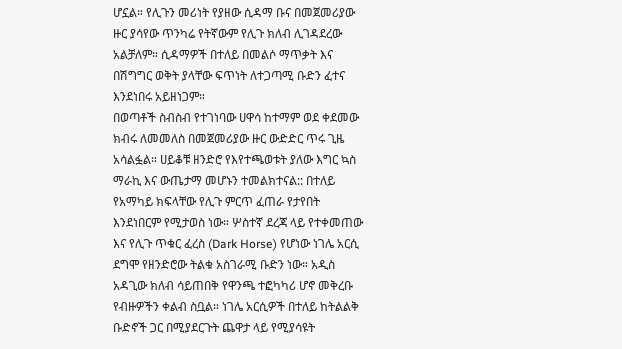ሆኗል። የሊጉን መሪነት የያዘው ሲዳማ ቡና በመጀመሪያው ዙር ያሳየው ጥንካሬ የትኛውም የሊጉ ክለብ ሊገዳደረው አልቻለም። ሲዳማዎች በተለይ በመልሶ ማጥቃት እና በሽግግር ወቅት ያላቸው ፍጥነት ለተጋጣሚ ቡድን ፈተና እንደነበሩ አይዘነጋም።
በወጣቶች ስብስብ የተገነባው ሀዋሳ ከተማም ወደ ቀደመው ክብሩ ለመመለስ በመጀመሪያው ዙር ውድድር ጥሩ ጊዜ አሳልፏል። ሀይቆቹ ዘንድሮ የእየተጫወቱት ያለው እግር ኳስ ማራኪ እና ውጤታማ መሆኑን ተመልክተናል:: በተለይ የአማካይ ክፍላቸው የሊጉ ምርጥ ፈጠራ የታየበት እንደነበርም የሚታወስ ነው። ሦስተኛ ደረጃ ላይ የተቀመጠው እና የሊጉ ጥቁር ፈረስ (Dark Horse) የሆነው ነገሌ አርሲ ደግሞ የዘንድሮው ትልቁ አስገራሚ ቡድን ነው። አዲስ አዳጊው ክለብ ሳይጠበቅ የዋንጫ ተፎካካሪ ሆኖ መቅረቡ የብዙዎችን ቀልብ ስቧል። ነገሌ አርሲዎች በተለይ ከትልልቅ ቡድኖች ጋር በሚያደርጉት ጨዋታ ላይ የሚያሳዩት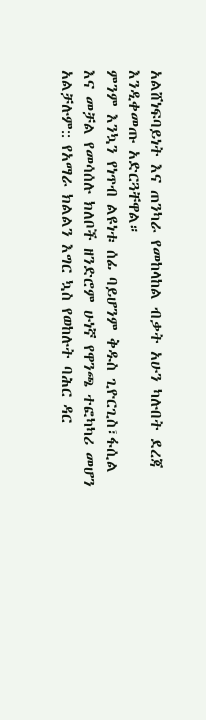አልሸነፍባይነት እና ጠንካራ የመከላከል ብቃት አሁን ካሉበት ደረጃ እንዲቀመጡ አድርጓቸዋል።
ምንም እንኳን የነጥብ ልዩነቱ ሰፊ ባይሆንም ቅዱስ ጊዮርጊስ፣ፋሲል እና መቻል የመሳሰሉ ክለቦች ዘንድሮም ሁነኛ የዋንጫ ተፎካካሪ መሆን አልቻሉም:: የአማራ ክልልን እግር ኳስ የወከሉት ባሕር ዳር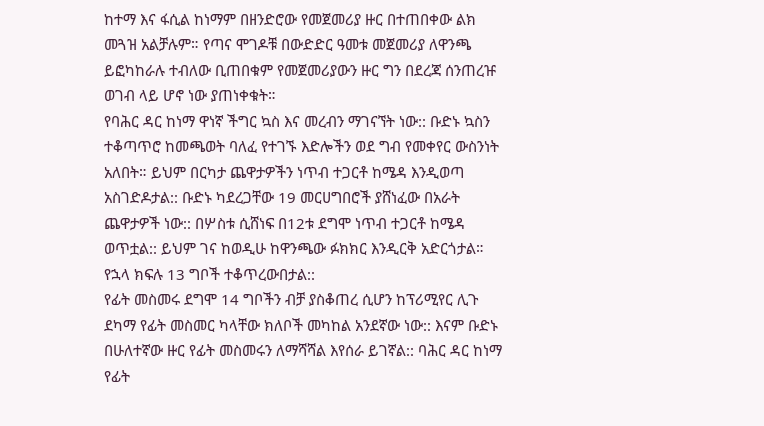ከተማ እና ፋሲል ከነማም በዘንድሮው የመጀመሪያ ዙር በተጠበቀው ልክ መጓዝ አልቻሉም። የጣና ሞገዶቹ በውድድር ዓመቱ መጀመሪያ ለዋንጫ ይፎካከራሉ ተብለው ቢጠበቁም የመጀመሪያውን ዙር ግን በደረጃ ሰንጠረዡ ወገብ ላይ ሆኖ ነው ያጠነቀቁት።
የባሕር ዳር ከነማ ዋነኛ ችግር ኳስ እና መረብን ማገናኘት ነው:: ቡድኑ ኳስን ተቆጣጥሮ ከመጫወት ባለፈ የተገኙ እድሎችን ወደ ግብ የመቀየር ውስንነት አለበት። ይህም በርካታ ጨዋታዎችን ነጥብ ተጋርቶ ከሜዳ እንዲወጣ አስገድዶታል:: ቡድኑ ካደረጋቸው 19 መርሀግበሮች ያሸነፈው በአራት ጨዋታዎች ነው:: በሦስቱ ሲሸነፍ በ12ቱ ደግሞ ነጥብ ተጋርቶ ከሜዳ ወጥቷል:: ይህም ገና ከወዲሁ ከዋንጫው ፉክክር እንዲርቅ አድርጎታል። የኋላ ክፍሉ 13 ግቦች ተቆጥረውበታል::
የፊት መስመሩ ደግሞ 14 ግቦችን ብቻ ያስቆጠረ ሲሆን ከፕሪሚየር ሊጉ ደካማ የፊት መስመር ካላቸው ክለቦች መካከል አንደኛው ነው:: እናም ቡድኑ በሁለተኛው ዙር የፊት መስመሩን ለማሻሻል እየሰራ ይገኛል:: ባሕር ዳር ከነማ የፊት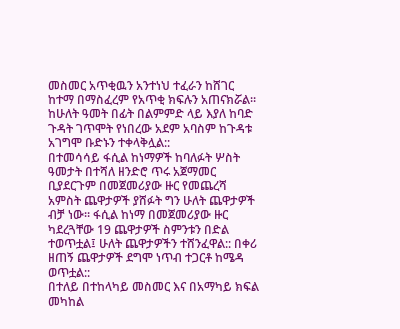መስመር አጥቂዉን አንተነህ ተፈራን ከሸገር ከተማ በማስፈረም የአጥቂ ክፍሉን አጠናክሯል። ከሁለት ዓመት በፊት በልምምድ ላይ እያለ ከባድ ጉዳት ገጥሞት የነበረው አደም አባስም ከጉዳቱ አገግሞ ቡድኑን ተቀላቅሏል::
በተመሳሳይ ፋሲል ከነማዎች ከባለፉት ሦስት ዓመታት በተሻለ ዘንድሮ ጥሩ አጀማመር ቢያደርጉም በመጀመሪያው ዙር የመጨረሻ አምስት ጨዋታዎች ያሸፉት ግን ሁለት ጨዋታዎች ብቻ ነው። ፋሲል ከነማ በመጀመሪያው ዙር ካደረጓቸው 19 ጨዋታዎች ስምንቱን በድል ተወጥቷል፤ ሁለት ጨዋታዎችን ተሸንፈዋል:: በቀሪ ዘጠኝ ጨዋታዎች ደግሞ ነጥብ ተጋርቶ ከሜዳ ወጥቷል::
በተለይ በተከላካይ መስመር እና በአማካይ ክፍል መካከል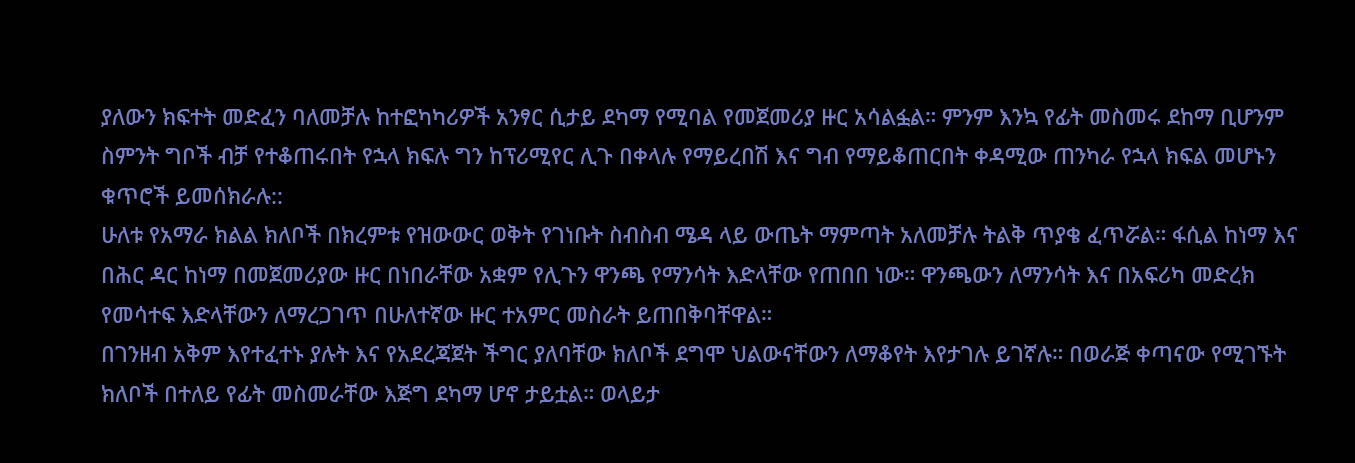ያለውን ክፍተት መድፈን ባለመቻሉ ከተፎካካሪዎች አንፃር ሲታይ ደካማ የሚባል የመጀመሪያ ዙር አሳልፏል። ምንም እንኳ የፊት መስመሩ ደከማ ቢሆንም ስምንት ግቦች ብቻ የተቆጠሩበት የኋላ ክፍሉ ግን ከፕሪሚየር ሊጉ በቀላሉ የማይረበሽ እና ግብ የማይቆጠርበት ቀዳሚው ጠንካራ የኋላ ክፍል መሆኑን ቁጥሮች ይመሰክራሉ::
ሁለቱ የአማራ ክልል ክለቦች በክረምቱ የዝውውር ወቅት የገነቡት ስብስብ ሜዳ ላይ ውጤት ማምጣት አለመቻሉ ትልቅ ጥያቄ ፈጥሯል። ፋሲል ከነማ እና በሕር ዳር ከነማ በመጀመሪያው ዙር በነበራቸው አቋም የሊጉን ዋንጫ የማንሳት እድላቸው የጠበበ ነው። ዋንጫውን ለማንሳት እና በአፍሪካ መድረክ የመሳተፍ እድላቸውን ለማረጋገጥ በሁለተኛው ዙር ተአምር መስራት ይጠበቅባቸዋል።
በገንዘብ አቅም እየተፈተኑ ያሉት እና የአደረጃጀት ችግር ያለባቸው ክለቦች ደግሞ ህልውናቸውን ለማቆየት እየታገሉ ይገኛሉ። በወራጅ ቀጣናው የሚገኙት ክለቦች በተለይ የፊት መስመራቸው እጅግ ደካማ ሆኖ ታይቷል። ወላይታ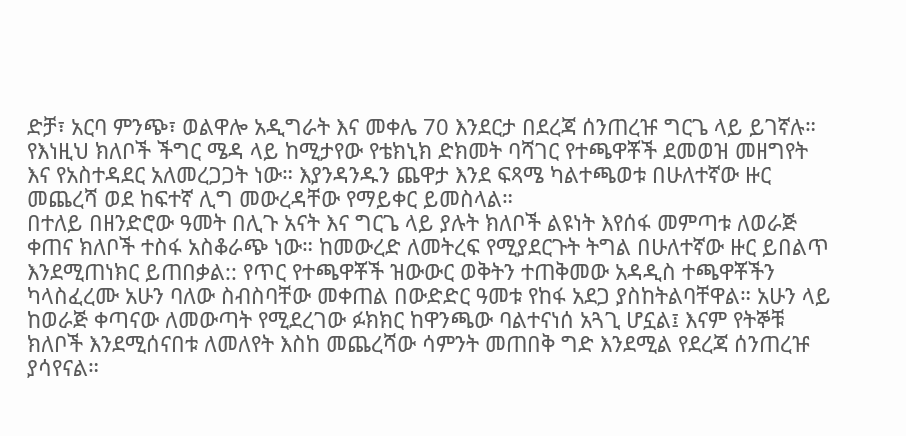ድቻ፣ አርባ ምንጭ፣ ወልዋሎ አዲግራት እና መቀሌ 70 እንደርታ በደረጃ ሰንጠረዡ ግርጌ ላይ ይገኛሉ። የእነዚህ ክለቦች ችግር ሜዳ ላይ ከሚታየው የቴክኒክ ድክመት ባሻገር የተጫዋቾች ደመወዝ መዘግየት እና የአስተዳደር አለመረጋጋት ነው። እያንዳንዱን ጨዋታ እንደ ፍጻሜ ካልተጫወቱ በሁለተኛው ዙር መጨረሻ ወደ ከፍተኛ ሊግ መውረዳቸው የማይቀር ይመስላል።
በተለይ በዘንድሮው ዓመት በሊጉ አናት እና ግርጌ ላይ ያሉት ክለቦች ልዩነት እየሰፋ መምጣቱ ለወራጅ ቀጠና ክለቦች ተስፋ አስቆራጭ ነው። ከመውረድ ለመትረፍ የሚያደርጉት ትግል በሁለተኛው ዙር ይበልጥ እንደሚጠነክር ይጠበቃል:: የጥር የተጫዋቾች ዝውውር ወቅትን ተጠቅመው አዳዲስ ተጫዋቾችን ካላስፈረሙ አሁን ባለው ስብስባቸው መቀጠል በውድድር ዓመቱ የከፋ አደጋ ያስከትልባቸዋል። አሁን ላይ ከወራጅ ቀጣናው ለመውጣት የሚደረገው ፉክክር ከዋንጫው ባልተናነሰ አጓጊ ሆኗል፤ እናም የትኞቹ ክለቦች እንደሚሰናበቱ ለመለየት እስከ መጨረሻው ሳምንት መጠበቅ ግድ እንደሚል የደረጃ ሰንጠረዡ ያሳየናል።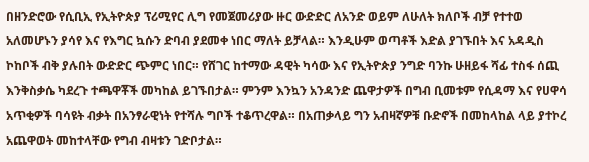በዘንድሮው የሲቢኢ የኢትዮጵያ ፕሪሚየር ሊግ የመጀመሪያው ዙር ውድድር ለአንድ ወይም ለሁለት ክለቦች ብቻ የተተወ አለመሆኑን ያሳየ እና የእግር ኳሱን ድባብ ያደመቀ ነበር ማለት ይቻላል። እንዲሁም ወጣቶች እድል ያገኙበት እና አዳዲስ ኮከቦች ብቅ ያሉበት ውድድር ጭምር ነበር። የሸገር ከተማው ዳዊት ካሳው እና የኢትዮጵያ ንግድ ባንኩ ሁዘይፋ ሻፊ ተስፋ ሰጪ እንቅስቃሴ ካደረጉ ተጫዋቾች መካከል ይገኙበታል። ምንም እንኳን አንዳንድ ጨዋታዎች በግብ ቢመቱም የሲዳማ እና የሀዋሳ አጥቂዎች ባሳዩት ብቃት በአንፃራዊነት የተሻሉ ግቦች ተቆጥረዋል። በአጠቃላይ ግን አብዛኛዎቹ ቡድኖች በመከላከል ላይ ያተኮረ አጨዋወት መከተላቸው የግብ ብዛቱን ገድቦታል።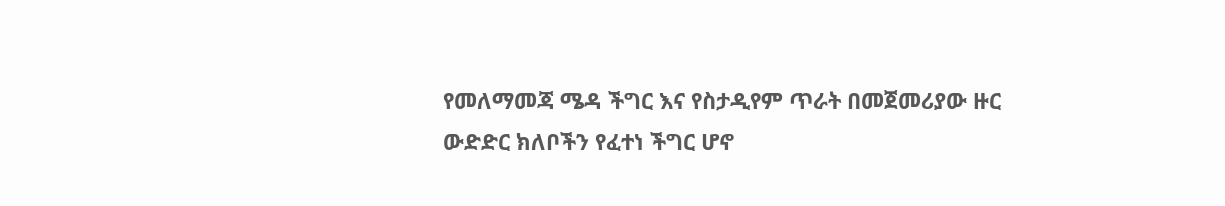የመለማመጃ ሜዳ ችግር እና የስታዲየም ጥራት በመጀመሪያው ዙር ውድድር ክለቦችን የፈተነ ችግር ሆኖ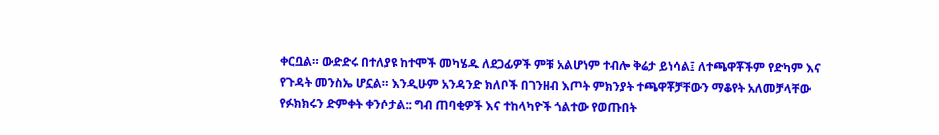ቀርቧል። ውድድሩ በተለያዩ ከተሞች መካሄዱ ለደጋፊዎች ምቹ አልሆነም ተብሎ ቅሬታ ይነሳል፤ ለተጫዋቾችም የድካም እና የጉዳት መንስኤ ሆኗል። እንዲሁም አንዳንድ ክለቦች በገንዘብ እጦት ምክንያት ተጫዋቾቻቸውን ማቆየት አለመቻላቸው የፉክክሩን ድምቀት ቀንሶታል:: ግብ ጠባቂዎች እና ተከላካዮች ጎልተው የወጡበት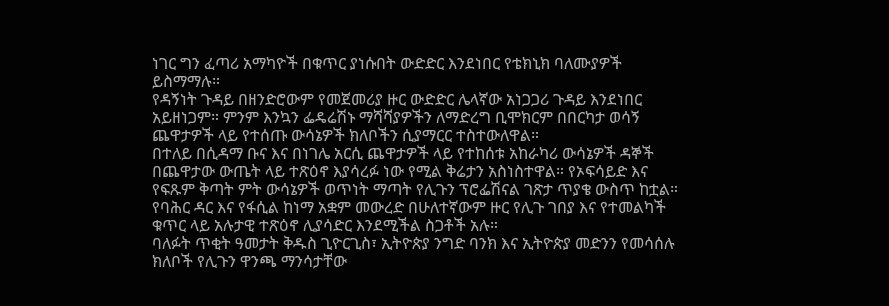ነገር ግን ፈጣሪ አማካዮች በቁጥር ያነሱበት ውድድር እንደነበር የቴክኒክ ባለሙያዎች ይስማማሉ።
የዳኝነት ጉዳይ በዘንድሮውም የመጀመሪያ ዙር ውድድር ሌላኛው አነጋጋሪ ጉዳይ እንደነበር አይዘነጋም። ምንም እንኳን ፌዴሬሽኑ ማሻሻያዎችን ለማድረግ ቢሞክርም በበርካታ ወሳኝ ጨዋታዎች ላይ የተሰጡ ውሳኔዎች ክለቦችን ሲያማርር ተስተውለዋል።
በተለይ በሲዳማ ቡና እና በነገሌ አርሲ ጨዋታዎች ላይ የተከሰቱ አከራካሪ ውሳኔዎች ዳኞች በጨዋታው ውጤት ላይ ተጽዕኖ እያሳረፉ ነው የሚል ቅሬታን አስነስተዋል። የኦፍሳይድ እና የፍጹም ቅጣት ምት ውሳኔዎች ወጥነት ማጣት የሊጉን ፕሮፌሽናል ገጽታ ጥያቄ ውስጥ ከቷል። የባሕር ዳር እና የፋሲል ከነማ አቋም መውረድ በሁለተኛውም ዙር የሊጉ ገበያ እና የተመልካች ቁጥር ላይ አሉታዊ ተጽዕኖ ሊያሳድር እንደሚችል ስጋቶች አሉ።
ባለፉት ጥቂት ዓመታት ቅዱስ ጊዮርጊስ፣ ኢትዮጵያ ንግድ ባንክ እና ኢትዮጵያ መድንን የመሳሰሉ ክለቦች የሊጉን ዋንጫ ማንሳታቸው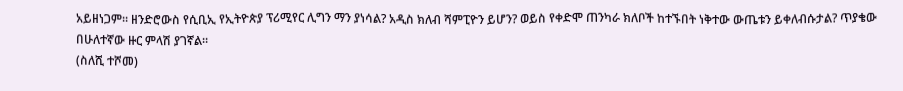አይዘነጋም። ዘንድሮውስ የሲቢኢ የኢትዮጵያ ፕሪሚየር ሊግን ማን ያነሳል? አዲስ ክለብ ሻምፒዮን ይሆን? ወይስ የቀድሞ ጠንካራ ክለቦች ከተኙበት ነቅተው ውጤቱን ይቀለብሱታል? ጥያቄው በሁለተኛው ዙር ምላሽ ያገኛል።
(ስለሺ ተሾመ)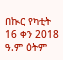በኲር የካቲት 16 ቀን 2018 ዓ.ም ዕትም